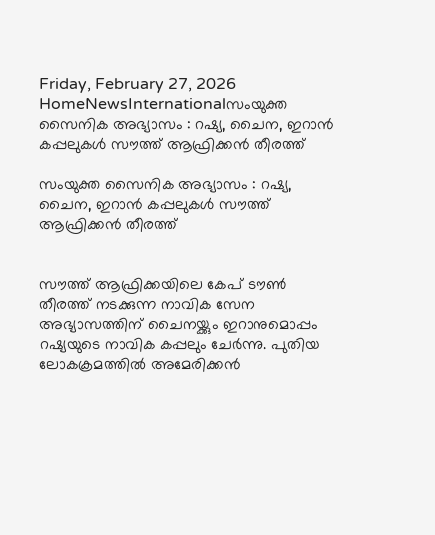Friday, February 27, 2026
HomeNewsInternationalസംയുക്ത സൈനിക അഭ്യാസം : റഷ്യ, ചൈന, ഇറാന്‍ കപ്പലുകള്‍ സൗത്ത് ആഫ്രിക്കന്‍ തീരത്ത്

സംയുക്ത സൈനിക അഭ്യാസം : റഷ്യ, ചൈന, ഇറാന്‍ കപ്പലുകള്‍ സൗത്ത് ആഫ്രിക്കന്‍ തീരത്ത്


സൗത്ത് ആഫ്രിക്കയിലെ കേപ് ടൗണ്‍ തീരത്ത് നടക്കുന്ന നാവിക സേന അഭ്യാസത്തിന് ചൈനയ്ക്കും ഇറാനുമൊപ്പം റഷ്യയുടെ നാവിക കപ്പലും ചേര്‍ന്നു. പുതിയ ലോകക്രമത്തില്‍ അമേരിക്കന്‍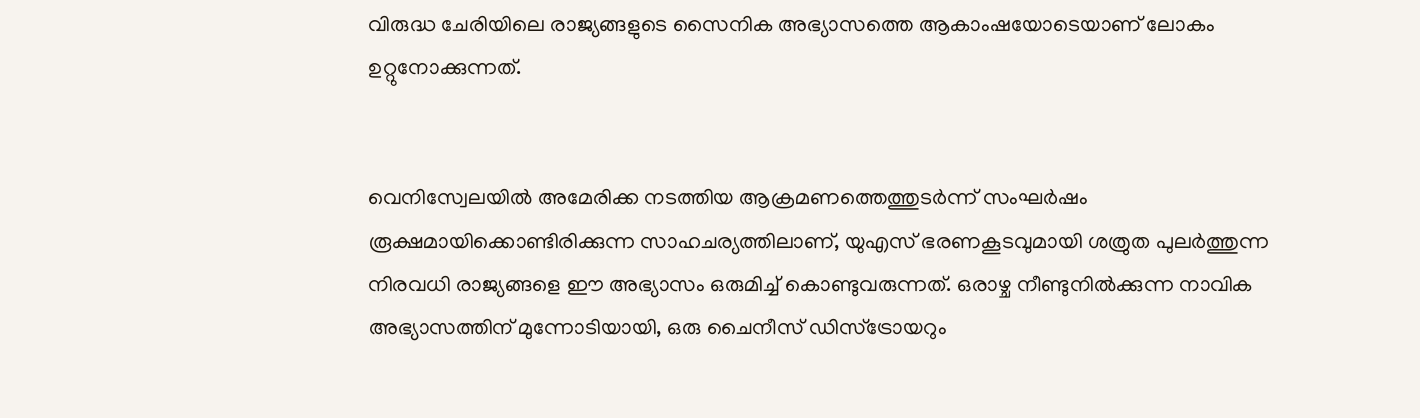വിരുദ്ധ ചേരിയിലെ രാജ്യങ്ങളുടെ സൈനിക അഭ്യാസത്തെ ആകാംഷയോടെയാണ് ലോകം ഉറ്റുനോക്കുന്നത്.


വെനിസ്വേലയില്‍ അമേരിക്ക നടത്തിയ ആക്രമണത്തെത്തുടര്‍ന്ന് സംഘര്‍ഷം രൂക്ഷമായിക്കൊണ്ടിരിക്കുന്ന സാഹചര്യത്തിലാണ്, യുഎസ് ഭരണകൂടവുമായി ശത്രുത പുലര്‍ത്തുന്ന നിരവധി രാജ്യങ്ങളെ ഈ അഭ്യാസം ഒരുമിച്ച് കൊണ്ടുവരുന്നത്. ഒരാഴ്ച നീണ്ടുനില്‍ക്കുന്ന നാവിക അഭ്യാസത്തിന് മുന്നോടിയായി, ഒരു ചൈനീസ് ഡിസ്‌ട്രോയറും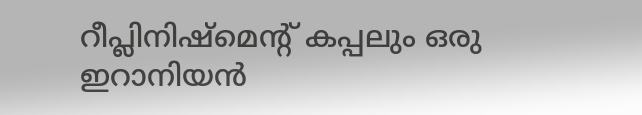റീപ്ലിനിഷ്‌മെന്റ് കപ്പലും ഒരു ഇറാനിയന്‍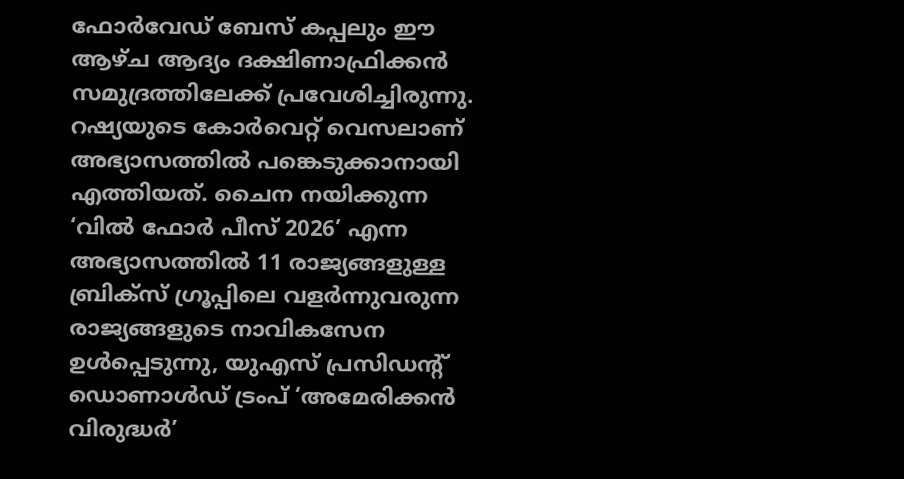ഫോര്‍വേഡ് ബേസ് കപ്പലും ഈ ആഴ്ച ആദ്യം ദക്ഷിണാഫ്രിക്കന്‍ സമുദ്രത്തിലേക്ക് പ്രവേശിച്ചിരുന്നു. റഷ്യയുടെ കോര്‍വെറ്റ് വെസലാണ് അഭ്യാസത്തില്‍ പങ്കെടുക്കാനായി എത്തിയത്. ചൈന നയിക്കുന്ന ‘വില്‍ ഫോര്‍ പീസ് 2026’ എന്ന അഭ്യാസത്തില്‍ 11 രാജ്യങ്ങളുള്ള ബ്രിക്‌സ് ഗ്രൂപ്പിലെ വളര്‍ന്നുവരുന്ന രാജ്യങ്ങളുടെ നാവികസേന ഉള്‍പ്പെടുന്നു, യുഎസ് പ്രസിഡന്റ് ഡൊണാള്‍ഡ് ട്രംപ് ‘അമേരിക്കന്‍ വിരുദ്ധര്‍’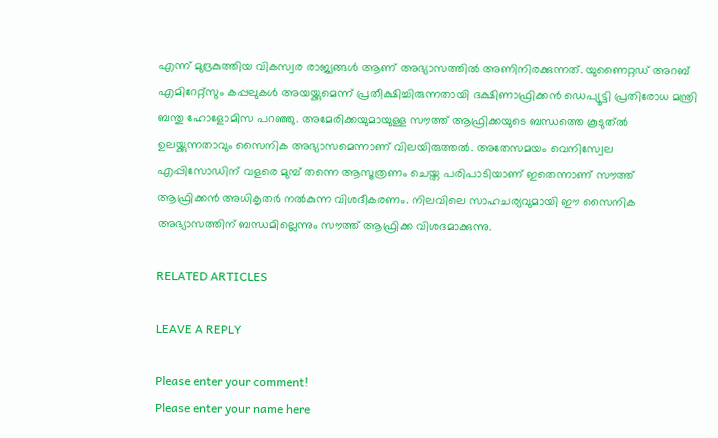എന്ന് മുദ്രകുത്തിയ വികസ്വര രാജ്യങ്ങള്‍ ആണ് അഭ്യാസത്തില്‍ അണിനിരക്കുന്നത്. യുണൈറ്റഡ് അറബ് എമിറേറ്റ്സും കപ്പലുകള്‍ അയയ്ക്കുമെന്ന് പ്രതീക്ഷിച്ചിരുന്നതായി ദക്ഷിണാഫ്രിക്കന്‍ ഡെപ്യൂട്ടി പ്രതിരോധ മന്ത്രി ബന്തു ഹോളോമിസ പറഞ്ഞു. അമേരിക്കയുമായുള്ള സൗത്ത് ആഫ്രിക്കയുടെ ബന്ധത്തെ കൂടുത്ല്‍ ഉലയ്ക്കുന്നതാവും സൈനിക അഭ്യാസമെന്നാണ് വിലയിരുത്തല്‍. അതേസമയം വെനിസ്വേല എപ്പിസോഡിന് വളരെ മുമ്പ് തന്നെ ആസൂത്രണം ചെയ്ത പരിപാടിയാണ് ഇതെന്നാണ് സൗത്ത് ആഫ്രിക്കന്‍ അധികൃതര്‍ നല്‍കുന്ന വിശദീകരണം. നിലവിലെ സാഹചര്യവുമായി ഈ സൈനിക അഭ്യാസത്തിന് ബന്ധമില്ലെന്നും സൗത്ത് ആഫ്രിക്ക വിശദമാക്കുന്നു.

RELATED ARTICLES

LEAVE A REPLY

Please enter your comment!
Please enter your name here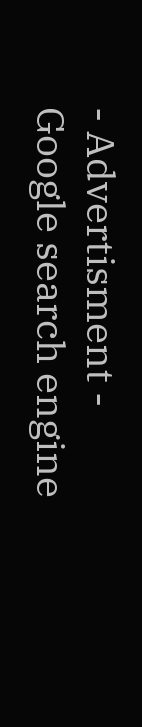- Advertisment -
Google search engine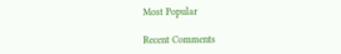Most Popular

Recent Comments